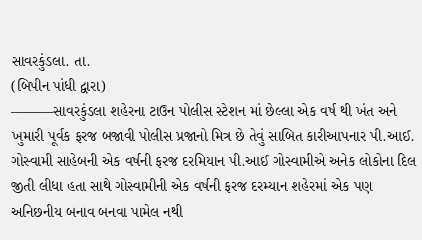સાવરકુંડલા. તા.
(બિપીન પાંધી દ્વારા)
———સાવરકુંડલા શહેરના ટાઉન પોલીસ સ્ટેશન માં છેલ્લા એક વર્ષ થી ખંત અને ખુમારી પૂર્વક ફરજ બજાવી પોલીસ પ્રજાનો મિત્ર છે તેવું સાબિત કારીઆપનાર પી.આઈ. ગોસ્વામી સાહેબની એક વર્ષની ફરજ દરમિયાન પી.આઈ ગોસ્વામીએ અનેક લોકોના દિલ જીતી લીધા હતા સાથે ગોસ્વામીની એક વર્ષની ફરજ દરમ્યાન શહેરમાં એક પણ અનિછનીય બનાવ બનવા પામેલ નથી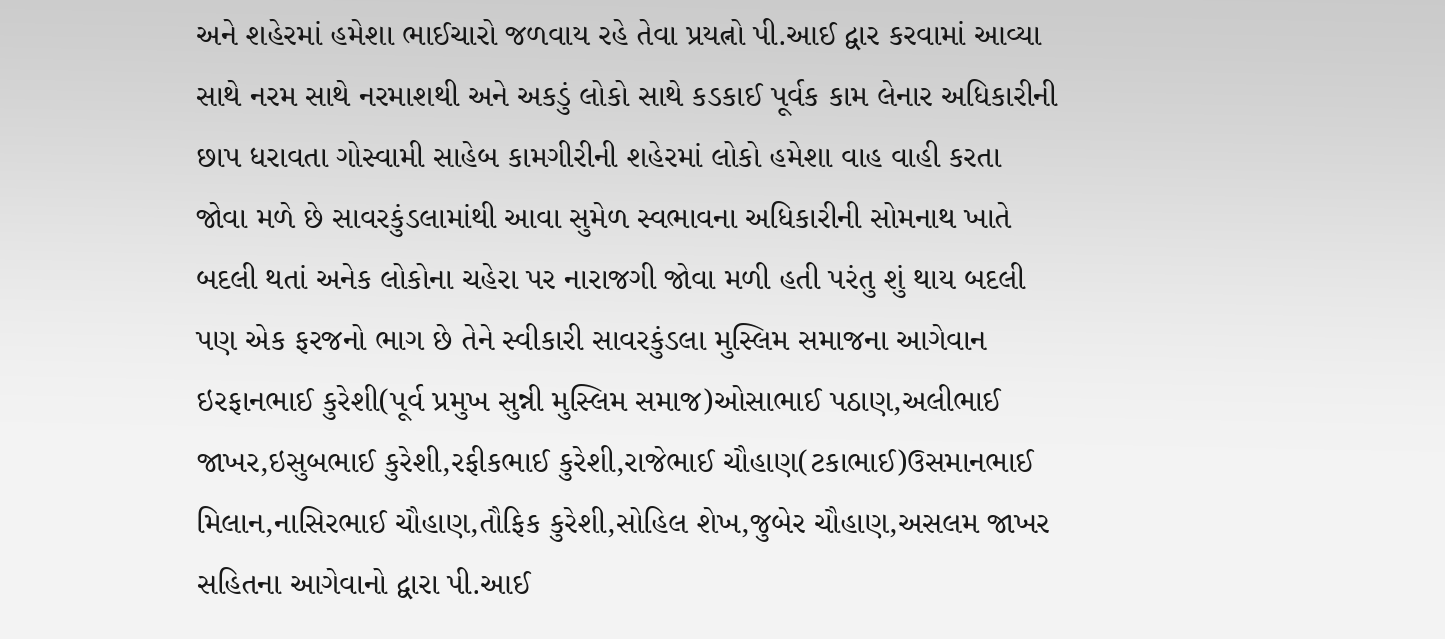અને શહેરમાં હમેશા ભાઈચારો જળવાય રહે તેવા પ્રયત્નો પી.આઈ દ્વાર કરવામાં આવ્યા સાથે નરમ સાથે નરમાશથી અને અકડું લોકો સાથે કડકાઈ પૂર્વક કામ લેનાર અધિકારીની છાપ ધરાવતા ગોસ્વામી સાહેબ કામગીરીની શહેરમાં લોકો હમેશા વાહ વાહી કરતા જોવા મળે છે સાવરકુંડલામાંથી આવા સુમેળ સ્વભાવના અધિકારીની સોમનાથ ખાતે બદલી થતાં અનેક લોકોના ચહેરા પર નારાજગી જોવા મળી હતી પરંતુ શું થાય બદલી પણ એક ફરજનો ભાગ છે તેને સ્વીકારી સાવરકુંડલા મુસ્લિમ સમાજના આગેવાન ઇરફાનભાઈ કુરેશી(પૂર્વ પ્રમુખ સુન્ની મુસ્લિમ સમાજ)ઓસાભાઈ પઠાણ,અલીભાઈ જાખર,ઇસુબભાઈ કુરેશી,રફીકભાઈ કુરેશી,રાજેભાઈ ચૌહાણ(ટકાભાઈ)ઉસમાનભાઈ મિલાન,નાસિરભાઈ ચૌહાણ,તૌફિક કુરેશી,સોહિલ શેખ,જુબેર ચૌહાણ,અસલમ જાખર સહિતના આગેવાનો દ્વારા પી.આઈ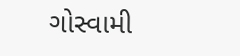ગોસ્વામી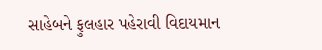સાહેબને ફુલહાર પહેરાવી વિદાયમાન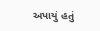અપાયું હતું